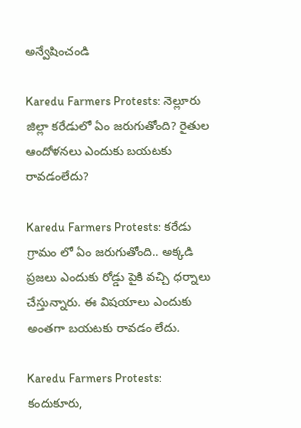అన్వేషించండి

Karedu Farmers Protests: నెల్లూరు జిల్లా కరేడులో ఏం జరుగుతోంది? రైతుల ఆందోళనలు ఎందుకు బయటకు రావడంలేదు?

Karedu Farmers Protests: కరేడు గ్రామం లో ఏం జరుగుతోంది.. అక్కడి ప్రజలు ఎందుకు రోడ్డు పైకి వచ్చి ధర్నాలు చేస్తున్నారు. ఈ విషయాలు ఎందుకు అంతగా బయటకు రావడం లేదు.

Karedu Farmers Protests: కందుకూరు,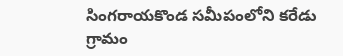సింగరాయకొండ సమీపంలోని కరేడు గ్రామం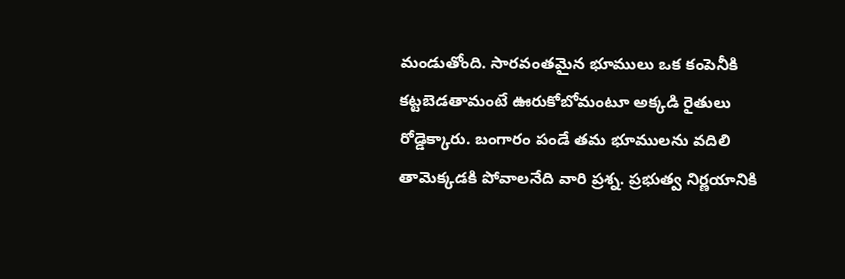మండుతోంది. సారవంతమైన భూములు ఒక కంపెనీకి కట్టబెడతామంటే ఊరుకోబోమంటూ అక్కడి రైతులు రోడ్డెక్కారు. బంగారం పండే తమ భూములను వదిలి తామెక్కడకి పోవాలనేది వారి ప్రశ్న. ప్రభుత్వ నిర్ణయానికి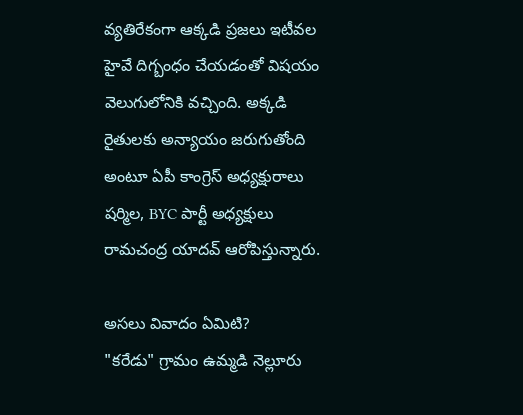వ్యతిరేకంగా ఆక్కడి ప్రజలు ఇటీవల హైవే దిగ్బంధం చేయడంతో విషయం వెలుగులోనికి వచ్చింది. అక్కడి రైతులకు అన్యాయం జరుగుతోంది అంటూ ఏపీ కాంగ్రెస్ అధ్యక్షురాలు షర్మిల, BYC పార్టీ అధ్యక్షులు రామచంద్ర యాదవ్ ఆరోపిస్తున్నారు.

అసలు వివాదం ఏమిటి?
"కరేడు" గ్రామం ఉమ్మడి నెల్లూరు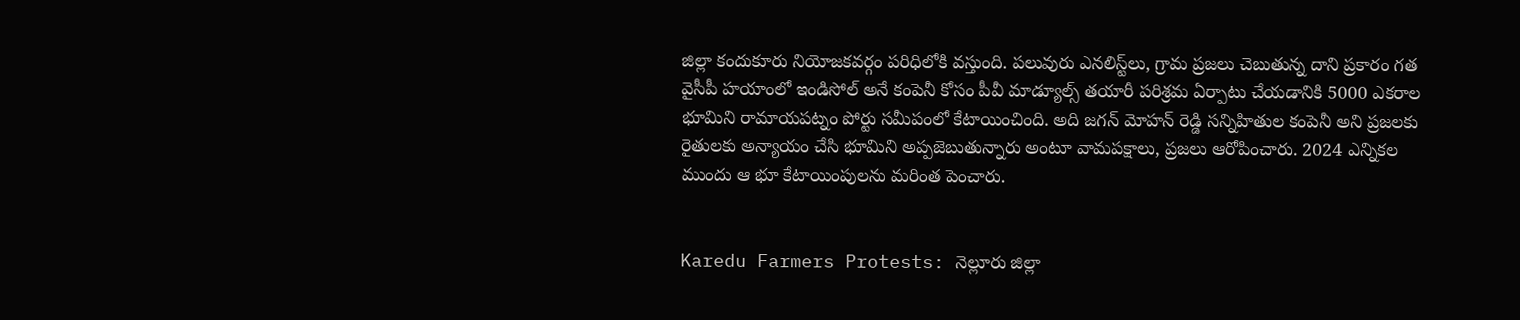జిల్లా కందుకూరు నియోజకవర్గం పరిధిలోకి వస్తుంది. పలువురు ఎనలిస్ట్‌లు, గ్రామ ప్రజలు చెబుతున్న దాని ప్రకారం గత వైసీపీ హయాంలో ఇండిసోల్ అనే కంపెనీ కోసం పీవీ మాడ్యూల్స్ తయారీ పరిశ్రమ ఏర్పాటు చేయడానికి 5000 ఎకరాల భూమిని రామాయపట్నం పోర్టు సమీపంలో కేటాయించింది. అది జగన్ మోహన్ రెడ్డి సన్నిహితుల కంపెనీ అని ప్రజలకు రైతులకు అన్యాయం చేసి భూమిని అప్పజెబుతున్నారు అంటూ వామపక్షాలు, ప్రజలు ఆరోపించారు. 2024 ఎన్నికల ముందు ఆ భూ కేటాయింపులను మరింత పెంచారు.


Karedu Farmers Protests: నెల్లూరు జిల్లా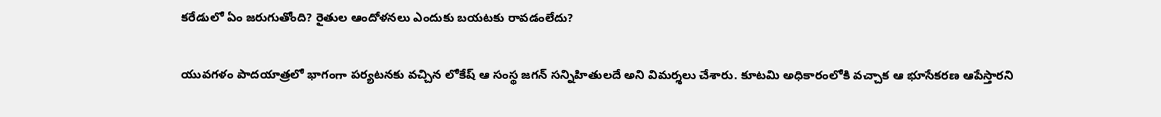కరేడులో ఏం జరుగుతోంది? రైతుల ఆందోళనలు ఎందుకు బయటకు రావడంలేదు?

యువగళం పాదయాత్రలో భాగంగా పర్యటనకు వచ్చిన లోకేష్ ఆ సంస్థ జగన్ సన్నిహితులదే అని విమర్శలు చేశారు. కూటమి అధికారంలోకి వచ్చాక ఆ భూసేకరణ ఆపేస్తారని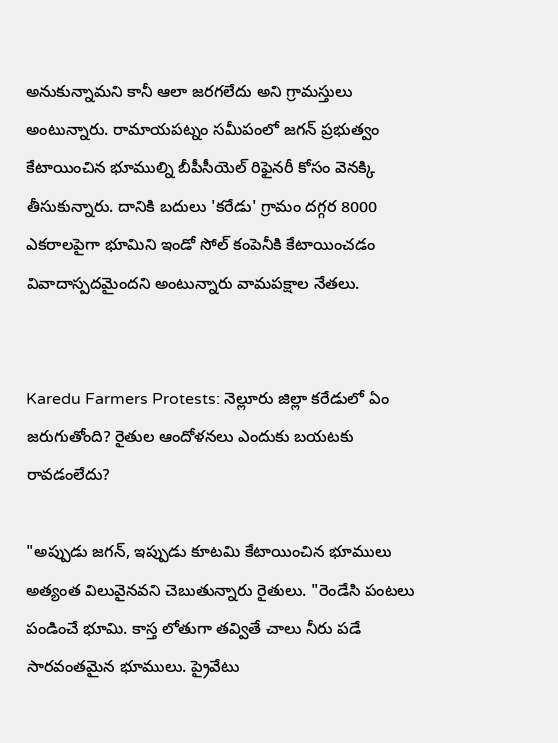అనుకున్నామని కానీ ఆలా జరగలేదు అని గ్రామస్తులు అంటున్నారు. రామాయపట్నం సమీపంలో జగన్ ప్రభుత్వం కేటాయించిన భూముల్ని బీపీసీయెల్ రిఫైనరీ కోసం వెనక్కి తీసుకున్నారు. దానికి బదులు 'కరేడు' గ్రామం దగ్గర 8000 ఎకరాలపైగా భూమిని ఇండో సోల్ కంపెనీకి కేటాయించడం వివాదాస్పదమైందని అంటున్నారు వామపక్షాల నేతలు.


Karedu Farmers Protests: నెల్లూరు జిల్లా కరేడులో ఏం జరుగుతోంది? రైతుల ఆందోళనలు ఎందుకు బయటకు రావడంలేదు?

"అప్పుడు జగన్, ఇప్పుడు కూటమి కేటాయించిన భూములు అత్యంత విలువైనవని చెబుతున్నారు రైతులు. "రెండేసి పంటలు పండించే భూమి. కాస్త లోతుగా తవ్వితే చాలు నీరు పడే సారవంతమైన భూములు. ప్రైవేటు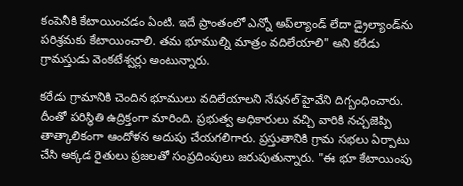కంపెనీకి కేటాయించడం ఏంటి. ఇదే ప్రాంతంలో ఎన్నో అప్‌ల్యాండ్ లేదా డ్రైల్యాండ్‌ను పరిశ్రమకు కేటాయించాలి. తమ భూముల్ని మాత్రం వదిలేయాలి" అని కరేడు గ్రామస్తుడు వెంకటేశ్వర్లు అంటున్నారు.

కరేడు గ్రామానికి చెందిన భూములు వదిలేయాలని నేషనల్ హైవేని దిగ్బంధించారు. దీంతో పరిస్థితి ఉద్రిక్తంగా మారింది. ప్రభుత్వ అధికారులు వచ్చి వారికి నచ్చజెప్పి తాత్కాలికంగా ఆందోళన అదుపు చేయగలిగారు. ప్రస్తుతానికి గ్రామ సభలు ఏర్పాటు చేసి అక్కడ రైతులు ప్రజలతో సంప్రదింపులు జరుపుతున్నారు. "ఈ భూ కేటాయింపు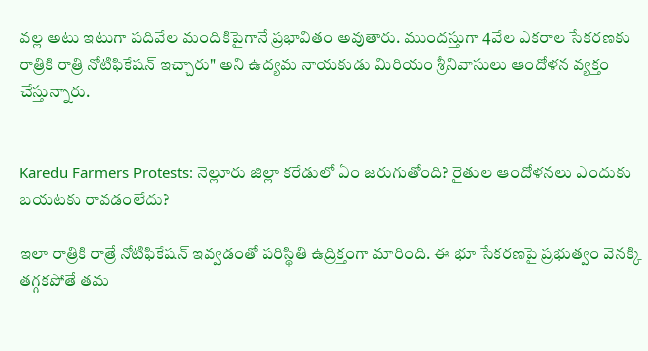వల్ల అటు ఇటుగా పదివేల మందికిపైగానే ప్రభావితం అవుతారు. ముందస్తుగా 4వేల ఎకరాల సేకరణకు రాత్రికి రాత్రి నోటిఫికేషన్ ఇచ్చారు" అని ఉద్యమ నాయకుడు మిరియం శ్రీనివాసులు ఆందోళన వ్యక్తం చేస్తున్నారు.


Karedu Farmers Protests: నెల్లూరు జిల్లా కరేడులో ఏం జరుగుతోంది? రైతుల ఆందోళనలు ఎందుకు బయటకు రావడంలేదు?

ఇలా రాత్రికి రాత్రే నోటిఫికేషన్ ఇవ్వడంతో పరిస్థితి ఉద్రిక్తంగా మారింది. ఈ భూ సేకరణపై ప్రభుత్వం వెనక్కి తగ్గకపోతే తమ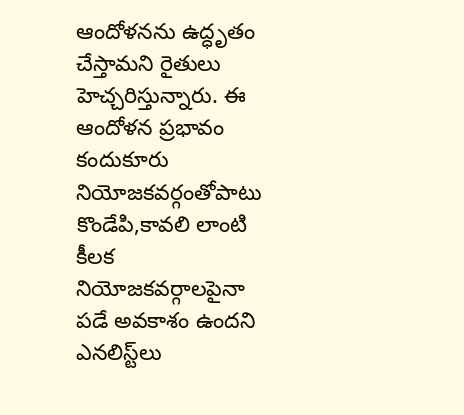ఆందోళనను ఉద్ధృతం చేస్తామని రైతులు హెచ్చరిస్తున్నారు. ఈ ఆందోళన ప్రభావం కందుకూరు నియోజకవర్గంతోపాటు కొండేపి,కావలి లాంటి కీలక నియోజకవర్గాలపైనా పడే అవకాశం ఉందని ఎనలిస్ట్‌లు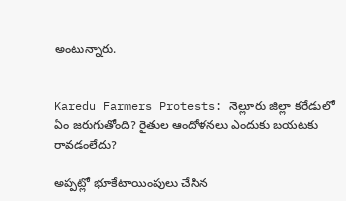అంటున్నారు.


Karedu Farmers Protests: నెల్లూరు జిల్లా కరేడులో ఏం జరుగుతోంది? రైతుల ఆందోళనలు ఎందుకు బయటకు రావడంలేదు?

అప్పట్లో భూకేటాయింపులు చేసిన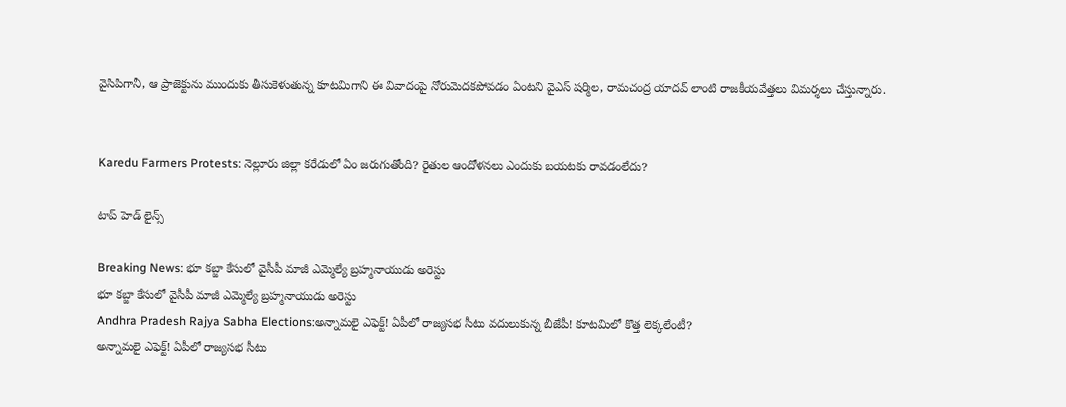వైసిపిగానీ, ఆ ప్రాజెక్టును ముందుకు తీసుకెళుతున్న కూటమిగాని ఈ వివాదంపై నోరుమెదకపోవడం ఏంటని వైఎస్ షర్మిల, రామచంద్ర యాదవ్ లాంటి రాజకీయవేత్తలు విమర్శలు చేస్తున్నారు.


Karedu Farmers Protests: నెల్లూరు జిల్లా కరేడులో ఏం జరుగుతోంది? రైతుల ఆందోళనలు ఎందుకు బయటకు రావడంలేదు?

టాప్ హెడ్ లైన్స్

Breaking News: భూ కబ్జా కేసులో వైసీపీ మాజీ ఎమ్మెల్యే బ్రహ్మనాయుడు అరెస్టు
భూ కబ్జా కేసులో వైసీపీ మాజీ ఎమ్మెల్యే బ్రహ్మనాయుడు అరెస్టు
Andhra Pradesh Rajya Sabha Elections:అన్నామలై ఎఫెక్ట్‌! ఏపీలో రాజ్యసభ సీటు వదులుకున్న బీజేపీ! కూటమిలో కొత్త లెక్కలేంటీ?
అన్నామలై ఎఫెక్ట్‌! ఏపీలో రాజ్యసభ సీటు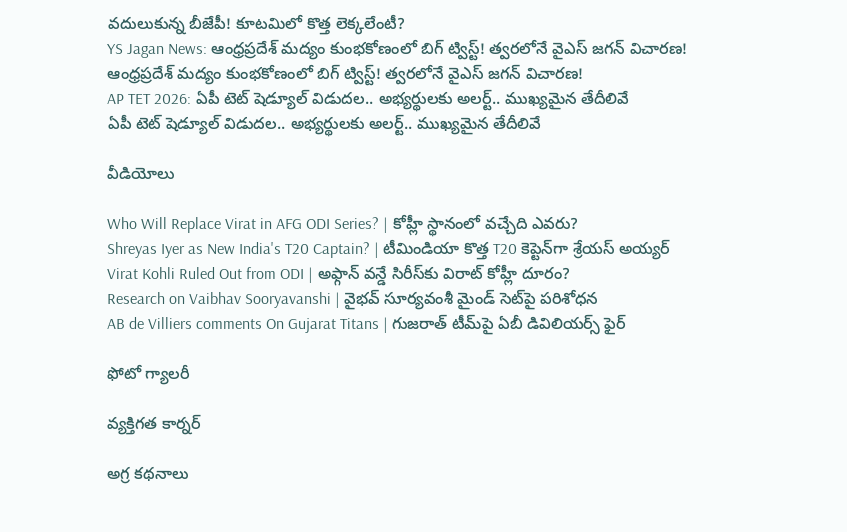వదులుకున్న బీజేపీ! కూటమిలో కొత్త లెక్కలేంటీ?
YS Jagan News: ఆంధ్రప్రదేశ్‌ మద్యం కుంభకోణంలో బిగ్‌ ట్విస్ట్! త్వరలోనే వైఎస్‌ జగన్‌ విచారణ!
ఆంధ్రప్రదేశ్‌ మద్యం కుంభకోణంలో బిగ్‌ ట్విస్ట్! త్వరలోనే వైఎస్‌ జగన్‌ విచారణ!
AP TET 2026: ఏపీ టెట్ షెడ్యూల్ విడుదల.. అభ్యర్థులకు అలర్ట్.. ముఖ్యమైన తేదీలివే
ఏపీ టెట్ షెడ్యూల్ విడుదల.. అభ్యర్థులకు అలర్ట్.. ముఖ్యమైన తేదీలివే

వీడియోలు

Who Will Replace Virat in AFG ODI Series? | కోహ్లీ స్థానంలో వచ్చేది ఎవరు?
Shreyas Iyer as New India's T20 Captain? | టీమిండియా కొత్త T20 కెప్టెన్‌గా శ్రేయస్ అయ్యర్
Virat Kohli Ruled Out from ODI | అఫ్గాన్ వన్డే సిరీస్‌కు విరాట్ కోహ్లీ దూరం?
Research on Vaibhav Sooryavanshi | వైభవ్ సూర్యవంశీ మైండ్‌ సెట్‌పై పరిశోధన
AB de Villiers comments On Gujarat Titans | గుజరాత్ టీమ్‌పై ఏబీ డివిలియర్స్ ఫైర్

ఫోటో గ్యాలరీ

వ్యక్తిగత కార్నర్

అగ్ర కథనాలు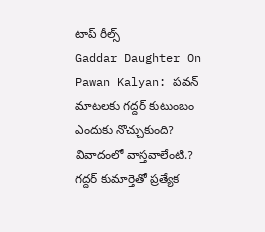టాప్ రీల్స్
Gaddar Daughter On Pawan Kalyan: పవన్ మాటలకు గద్దర్ కుటుంబం ఎందుకు నొచ్చుకుంది? వివాదంలో వాస్తవాలేంటి.? గద్దర్ కుమార్తెతో ప్రత్యేక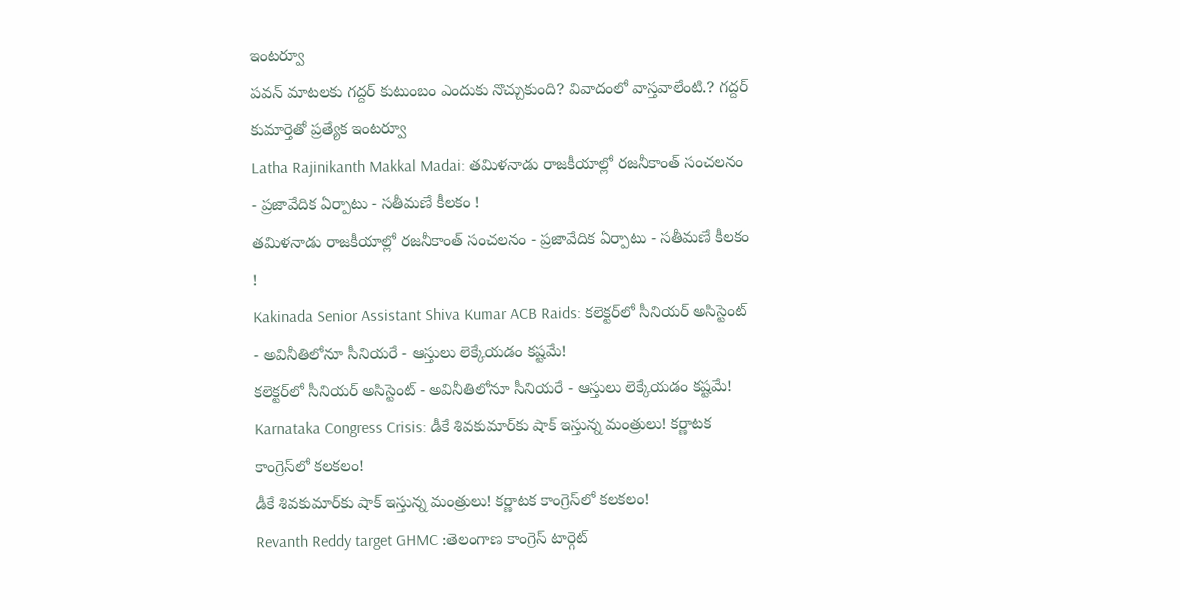ఇంటర్వూ
పవన్ మాటలకు గద్దర్ కుటుంబం ఎందుకు నొచ్చుకుంది? వివాదంలో వాస్తవాలేంటి.? గద్దర్ కుమార్తెతో ప్రత్యేక ఇంటర్వూ
Latha Rajinikanth Makkal Madai: తమిళనాడు రాజకీయాల్లో రజనీకాంత్ సంచలనం - ప్రజావేదిక ఏర్పాటు - సతీమణే కీలకం !
తమిళనాడు రాజకీయాల్లో రజనీకాంత్ సంచలనం - ప్రజావేదిక ఏర్పాటు - సతీమణే కీలకం !
Kakinada Senior Assistant Shiva Kumar ACB Raids: కలెక్టర్‌లో సీనియర్ అసిస్టెంట్ - అవినీతిలోనూ సీనియరే - ఆస్తులు లెక్కేయడం కష్టమే!
కలెక్టర్‌లో సీనియర్ అసిస్టెంట్ - అవినీతిలోనూ సీనియరే - ఆస్తులు లెక్కేయడం కష్టమే!
Karnataka Congress Crisis: డీకే శివకుమార్‌కు షాక్ ఇస్తున్న మంత్రులు! కర్ణాటక కాంగ్రెస్‌లో కలకలం!
డీకే శివకుమార్‌కు షాక్ ఇస్తున్న మంత్రులు! కర్ణాటక కాంగ్రెస్‌లో కలకలం!
Revanth Reddy target GHMC :తెలంగాణ కాంగ్రెస్ టార్గెట్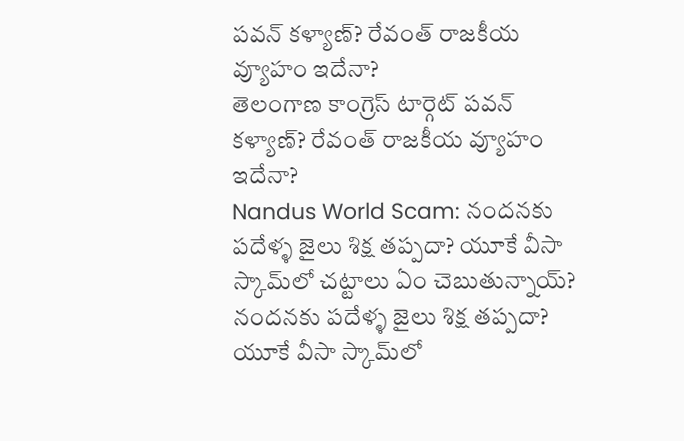పవన్ కళ్యాణ్? రేవంత్ రాజకీయ వ్యూహం ఇదేనా?
తెలంగాణ కాంగ్రెస్ టార్గెట్ పవన్ కళ్యాణ్? రేవంత్ రాజకీయ వ్యూహం ఇదేనా?
Nandus World Scam: నందనకు పదేళ్ళ జైలు శిక్ష తప్పదా? యూకే వీసా స్కామ్‌లో చట్టాలు ఏం చెబుతున్నాయ్?
నందనకు పదేళ్ళ జైలు శిక్ష తప్పదా? యూకే వీసా స్కామ్‌లో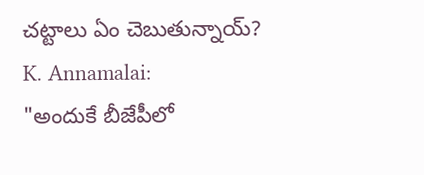చట్టాలు ఏం చెబుతున్నాయ్?
K. Annamalai:
"అందుకే బీజేపీలో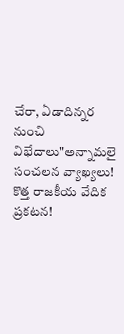చేరా, ఏడాదిన్నర నుంచి విభేదాలు"అన్నామలై సంచలన వ్యాఖ్యలు! కొత్త రాజకీయ వేదిక ప్రకటన!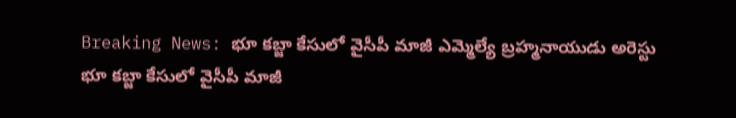Breaking News: భూ కబ్జా కేసులో వైసీపీ మాజీ ఎమ్మెల్యే బ్రహ్మనాయుడు అరెస్టు
భూ కబ్జా కేసులో వైసీపీ మాజీ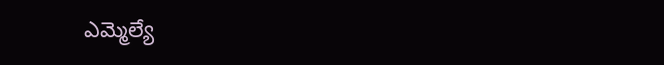ఎమ్మెల్యే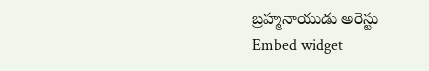బ్రహ్మనాయుడు అరెస్టు
Embed widget